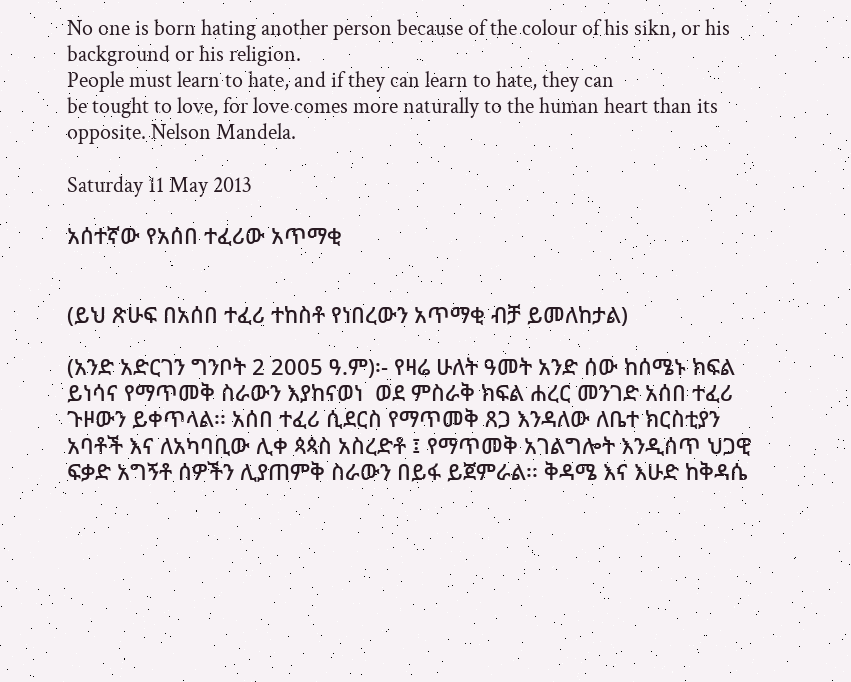No one is born hating another person because of the colour of his sikn, or his background or his religion.
People must learn to hate, and if they can learn to hate, they can
be tought to love, for love comes more naturally to the human heart than its opposite. Nelson Mandela.

Saturday 11 May 2013

አሰተኛው የአሰበ ተፈሪው አጥማቂ


(ይህ ጽሁፍ በአሰበ ተፈሪ ተከስቶ የነበረውን አጥማቂ ብቻ ይመለከታል)

(አንድ አድርገን ግንቦት 2 2005 ዓ.ም)፡- የዛሬ ሁለት ዓመት አንድ ሰው ከሰሜኑ ክፍል ይነሳና የማጥመቅ ስራውን እያከናወነ  ወደ ምስራቅ ክፍል ሐረር መንገድ አሰበ ተፈሪ ጉዞውን ይቀጥላል፡፡ አሰበ ተፈሪ ሲደርስ የማጥመቅ ጸጋ እንዳለው ለቤተ ክርስቲያን አባቶች እና ለአካባቢው ሊቀ ጳጳስ አስረድቶ ፤ የማጥመቅ አገልግሎት እንዲሰጥ ህጋዊ ፍቃድ አግኝቶ ሰዎችን ሊያጠምቅ ስራውን በይፋ ይጀምራል፡፡ ቅዳሜ እና እሁድ ከቅዳሴ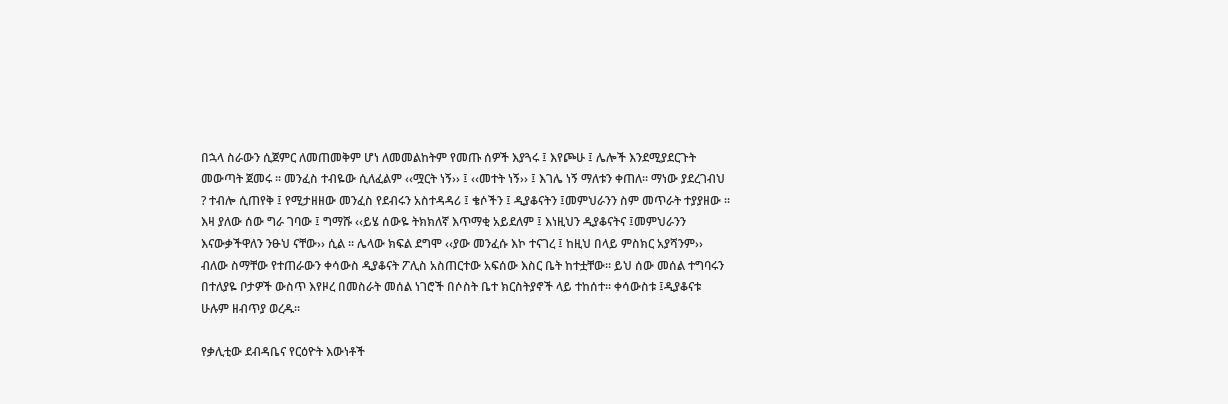በኋላ ስራውን ሲጀምር ለመጠመቅም ሆነ ለመመልከትም የመጡ ሰዎች እያጓሩ ፤ እየጮሁ ፤ ሌሎች እንደሚያደርጉት መውጣት ጀመሩ ፡፡ መንፈስ ተብዬው ሲለፈልም ‹‹ሟርት ነኝ›› ፤ ‹‹መተት ነኝ›› ፤ እገሌ ነኝ ማለቱን ቀጠለ፡፡ ማነው ያደረገብህ ? ተብሎ ሲጠየቅ ፤ የሚታዘዘው መንፈስ የደብሩን አስተዳዳሪ ፤ ቄሶችን ፤ ዲያቆናትን ፤መምህራንን ስም መጥራት ተያያዘው ፡፡ እዛ ያለው ሰው ግራ ገባው ፤ ግማሹ ‹‹ይሄ ሰውዬ ትክክለኛ እጥማቂ አይደለም ፤ እነዚህን ዲያቆናትና ፤መምህራንን  እናውቃችዋለን ንፁህ ናቸው›› ሲል ፡፡ ሌላው ክፍል ደግሞ ‹‹ያው መንፈሱ እኮ ተናገረ ፤ ከዚህ በላይ ምስክር አያሻንም›› ብለው ስማቸው የተጠራውን ቀሳውስ ዲያቆናት ፖሊስ አስጠርተው አፍሰው እስር ቤት ከተቷቸው፡፡ ይህ ሰው መሰል ተግባሩን በተለያዬ ቦታዎች ውስጥ እየዞረ በመስራት መሰል ነገሮች በሶስት ቤተ ክርስትያኖች ላይ ተከሰተ፡፡ ቀሳውስቱ ፤ዲያቆናቱ ሁሉም ዘብጥያ ወረዱ፡፡

የቃሊቲው ደብዳቤና የርዕዮት እውነቶች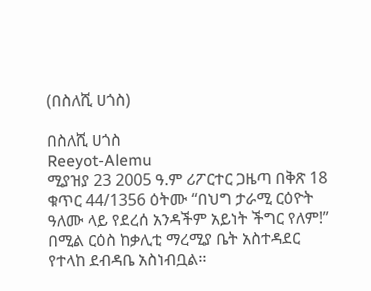(በስለሺ ሀጎስ)

በስለሺ ሀጎስ
Reeyot-Alemu
ሚያዝያ 23 2005 ዓ.ም ሪፖርተር ጋዜጣ በቅጽ 18 ቁጥር 44/1356 ዕትሙ “በህግ ታራሚ ርዕዮት ዓለሙ ላይ የደረሰ አንዳችም አይነት ችግር የለም!” በሚል ርዕስ ከቃሊቲ ማረሚያ ቤት አስተዳደር የተላከ ደብዳቤ አስነብቧል፡፡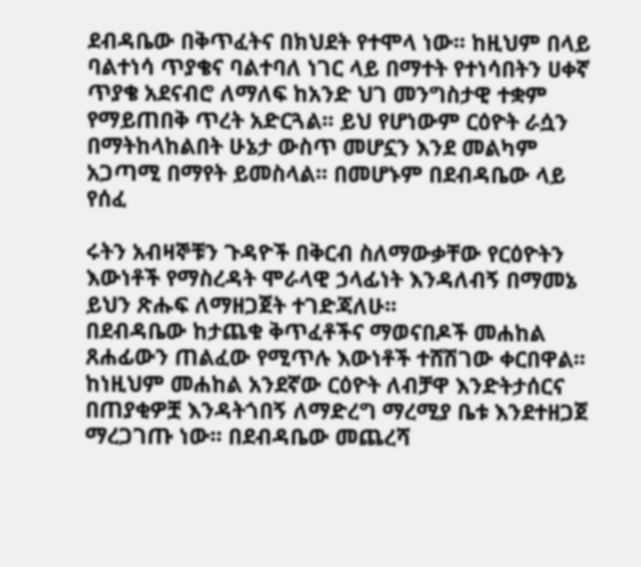ደብዳቤው በቅጥፈትና በክህደት የተሞላ ነው፡፡ ከዚህም በላይ ባልተነሳ ጥያቄና ባልተባለ ነገር ላይ በማተት የተነሳበትን ሀቀኛ ጥያቄ አደናብሮ ለማለፍ ከአንድ ህገ መንግስታዊ ተቋም የማይጠበቅ ጥረት አድርጓል፡፡ ይህ የሆነውም ርዕዮት ራሷን በማትከላከልበት ሁኔታ ውስጥ መሆኗን እንደ መልካም አጋጣሚ በማየት ይመስላል፡፡ በመሆኑም በደብዳቤው ላይ የሰፈ

ሩትን አብዛኞቹን ጉዳዮች በቅርብ ስለማውቃቸው የርዕዮትን እውነቶች የማስረዳት ሞራላዊ ኃላፊነት እንዳለብኝ በማመኔ ይህን ጽሑፍ ለማዘጋጀት ተገድጃለሁ፡፡
በደብዳቤው ከታጨቁ ቅጥፈቶችና ማወናበዶች መሐከል ጸሐፊውን ጠልፈው የሚጥሉ እውነቶች ተሸሽገው ቀርበዋል፡፡ ከነዚህም መሐከል አንደኛው ርዕዮት ለብቻዋ እንድትታሰርና በጠያቂዎቿ እንዳትጎበኝ ለማድረግ ማረሚያ ቤቱ እንደተዘጋጀ ማረጋገጡ ነው፡፡ በደብዳቤው መጨረሻ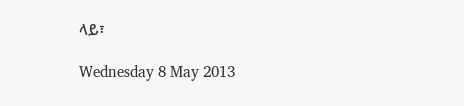ላይ፣

Wednesday 8 May 2013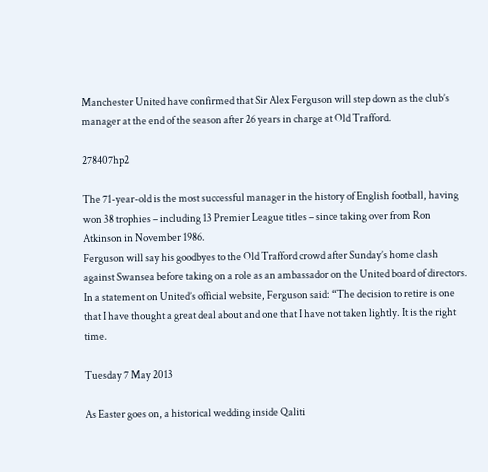Manchester United have confirmed that Sir Alex Ferguson will step down as the club’s manager at the end of the season after 26 years in charge at Old Trafford.

278407hp2

The 71-year-old is the most successful manager in the history of English football, having won 38 trophies – including 13 Premier League titles – since taking over from Ron Atkinson in November 1986.
Ferguson will say his goodbyes to the Old Trafford crowd after Sunday’s home clash against Swansea before taking on a role as an ambassador on the United board of directors.
In a statement on United’s official website, Ferguson said: “The decision to retire is one that I have thought a great deal about and one that I have not taken lightly. It is the right time.

Tuesday 7 May 2013

As Easter goes on, a historical wedding inside Qaliti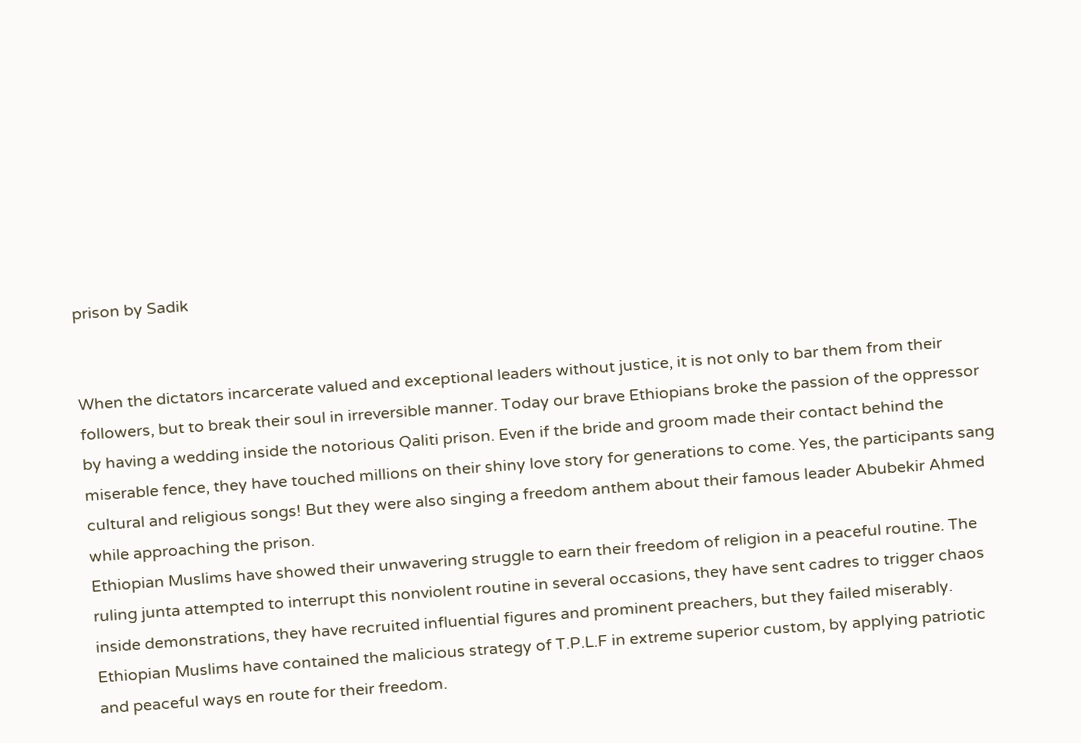prison by Sadik


When the dictators incarcerate valued and exceptional leaders without justice, it is not only to bar them from their followers, but to break their soul in irreversible manner. Today our brave Ethiopians broke the passion of the oppressor by having a wedding inside the notorious Qaliti prison. Even if the bride and groom made their contact behind the miserable fence, they have touched millions on their shiny love story for generations to come. Yes, the participants sang cultural and religious songs! But they were also singing a freedom anthem about their famous leader Abubekir Ahmed while approaching the prison.
Ethiopian Muslims have showed their unwavering struggle to earn their freedom of religion in a peaceful routine. The ruling junta attempted to interrupt this nonviolent routine in several occasions, they have sent cadres to trigger chaos inside demonstrations, they have recruited influential figures and prominent preachers, but they failed miserably.
Ethiopian Muslims have contained the malicious strategy of T.P.L.F in extreme superior custom, by applying patriotic and peaceful ways en route for their freedom.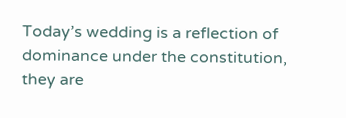Today’s wedding is a reflection of dominance under the constitution, they are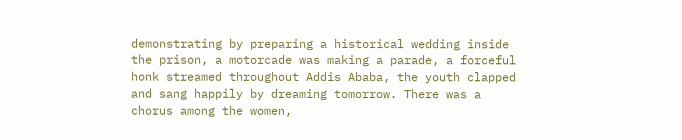demonstrating by preparing a historical wedding inside the prison, a motorcade was making a parade, a forceful honk streamed throughout Addis Ababa, the youth clapped and sang happily by dreaming tomorrow. There was a chorus among the women,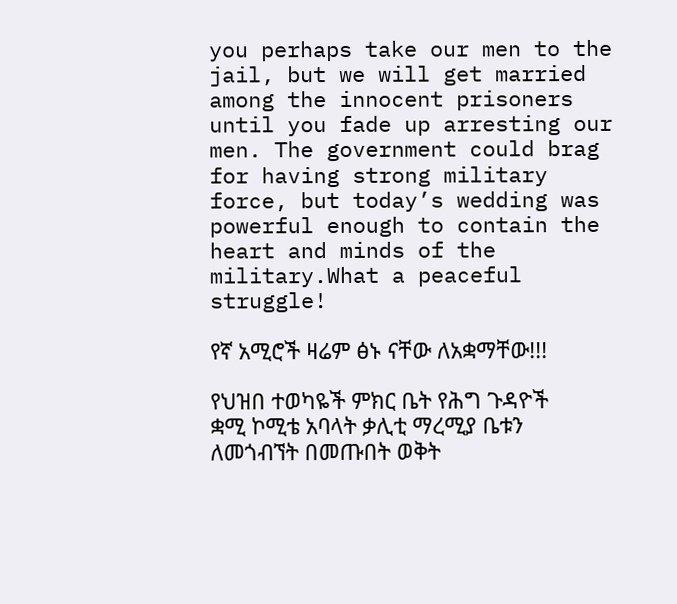you perhaps take our men to the jail, but we will get married among the innocent prisoners until you fade up arresting our men. The government could brag for having strong military force, but today’s wedding was powerful enough to contain the heart and minds of the military.What a peaceful struggle!

የኛ አሚሮች ዛሬም ፅኑ ናቸው ለአቋማቸው!!!

የህዝበ ተወካዬች ምክር ቤት የሕግ ጉዳዮች ቋሚ ኮሚቴ አባላት ቃሊቲ ማረሚያ ቤቱን ለመጎብኘት በመጡበት ወቅት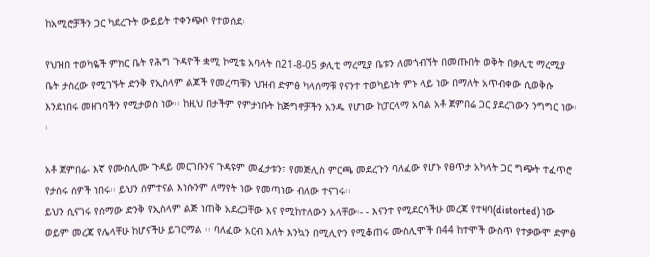ከአሚሮቻችን ጋር ካደረጉት ውይይት ተቀንጭቦ የተወሰደ፡

የህዝበ ተወካዬች ምክር ቤት የሕግ ጉዳዮች ቋሚ ኮሚቴ አባላት በ21-8-05 ቃሊቲ ማረሚያ ቤቱን ለመጎብኘት በመጡበት ወቅት በቃሊቲ ማረሚያ ቤት ታስረው የሚገኙት ድንቅ የኢስላም ልጆች የመረጣቹን ህዝብ ድምፅ ካላሰማቹ የናንተ ተወካይነት ምኑ ላይ ነው በማለት አጥብቀው ሲወቅሱ እንደነበሩ መዘገባችን የሚታወስ ነው፡፡ ከዚህ በታችም የምታነቡት ከጅግኖቻችን አንዱ የሆነው ከፓርላማ አባል አቶ ጀምበሬ ጋር ያደረገውን ንግግር ነው፡፡

አቶ ጀምበሬ- እኛ የሙስሊሙ ጉዳይ መርገቡንና ጉዳዩም መፈታቱን፣ የመጅሊስ ምርጫ መደረጉን ባለፈው የሆኑ የፀጥታ አካላት ጋር ግጭት ተፈጥሮ የታሰሩ ሰዎች ነበሩ፡፡ ይህን ሰምተናል እነሱንም ለማየት ነው የመጣነው ብለው ተናገሩ፡፡
ይህን ሲናገሩ የሰማው ድንቅ የኢስላም ልጅ ነጠቅ አደረጋቸው እና የሚከተለውን አላቸው፡- - እናንተ የሚደርሳችሁ መረጃ የተዛባ(distorted) ነው ወይም መረጃ የሌላቸሁ ከሆናችሁ ይገርማል ፡፡ ባለፈው አርብ እለት እንኳን በሚሊዮን የሚቆጠሩ ሙስሊሞች በ44 ከተሞች ውስጥ የተቃውሞ ድምፅ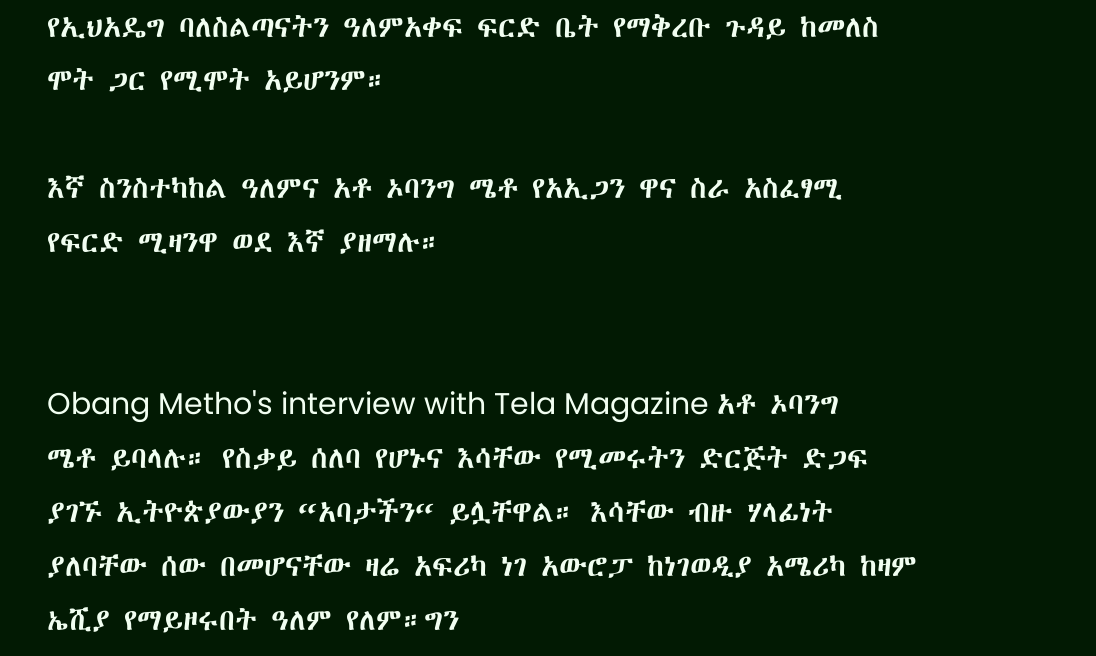የኢህአዴግ ባለስልጣናትን ዓለምአቀፍ ፍርድ ቤት የማቅረቡ ጉዳይ ከመለስ ሞት ጋር የሚሞት አይሆንም።

እኛ ስንስተካከል ዓለምና አቶ ኦባንግ ሜቶ የአኢጋን ዋና ስራ አስፈፃሚ የፍርድ ሚዛንዋ ወደ እኛ ያዘማሉ።


Obang Metho's interview with Tela Magazine አቶ ኦባንግ ሜቶ ይባላሉ። የስቃይ ሰለባ የሆኑና እሳቸው የሚመሩትን ድርጅት ድጋፍ ያገኙ ኢትዮጵያውያን “አባታችን“ ይሏቸዋል። እሳቸው ብዙ ሃላፊነት ያለባቸው ሰው በመሆናቸው ዛሬ አፍሪካ ነገ አውሮፓ ከነገወዲያ አሜሪካ ከዛም ኤሺያ የማይዞሩበት ዓለም የለም።ግን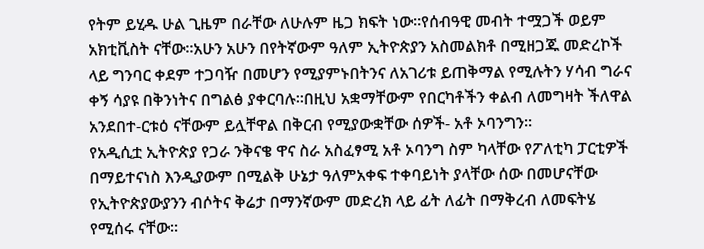የትም ይሂዱ ሁል ጊዜም በራቸው ለሁሉም ዜጋ ክፍት ነው።የሰብዓዊ መብት ተሟጋች ወይም አክቲቪስት ናቸው።አሁን አሁን በየትኛውም ዓለም ኢትዮጵያን አስመልክቶ በሚዘጋጁ መድረኮች ላይ ግንባር ቀደም ተጋባዥ በመሆን የሚያምኑበትንና ለአገሪቱ ይጠቅማል የሚሉትን ሃሳብ ግራና ቀኝ ሳያዩ በቅንነትና በግልፅ ያቀርባሉ።በዚህ አቋማቸውም የበርካቶችን ቀልብ ለመግዛት ችለዋል አንደበተ-ርቱዕ ናቸውም ይሏቸዋል በቅርብ የሚያውቋቸው ሰዎች- አቶ ኦባንግን።
የአዲሲቷ ኢትዮጵያ የጋራ ንቅናቄ ዋና ስራ አስፈፃሚ አቶ ኦባንግ ስም ካላቸው የፖለቲካ ፓርቲዎች በማይተናነስ እንዲያውም በሚልቅ ሁኔታ ዓለምአቀፍ ተቀባይነት ያላቸው ሰው በመሆናቸው የኢትዮጵያውያንን ብሶትና ቅሬታ በማንኛውም መድረክ ላይ ፊት ለፊት በማቅረብ ለመፍትሄ የሚሰሩ ናቸው።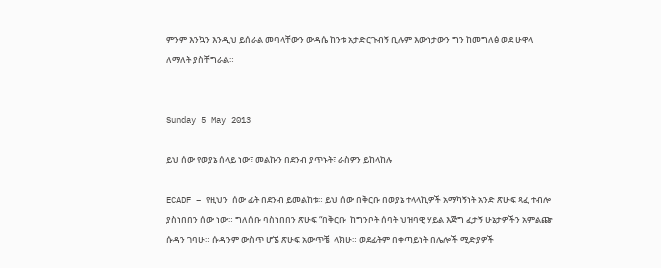ምንም እንኳን እንዲህ ይሰራል መባላቸውን ውዳሴ ከንቱ አታድርጉብኝ ቢሉም እውነታውን ግን ከመግለፅ ወደ ሁዋላ ለማለት ያስቸግራል።


Sunday 5 May 2013

ይህ ሰው የወያኔ ሰላይ ነው፣ መልኩን በደንብ ያጥኑት፣ ራስዎን ይከላከሉ

ECADF – የዚህን  ሰው ፊት በደንብ ይመልከቱ። ይህ ሰው በቅርቡ በወያኔ ተላላኪዎች አማካኝነት አንድ ጽሁፍ ጻፈ ተብሎ ያስነበበን ሰው ነው። ግለሰቡ ባስነበበን ጽሁፍ “በቅርቡ  ከግንቦት ሰባት ህዝባዊ ሃይል እጅግ ፈታኝ ሁኔታዎችን አምልጬ ሱዳን ገባሁ። ሱዳንም ውስጥ ሆኜ ጽሁፍ አውጥቼ  ላክሁ። ወደፊትም በቀጣይነት በሌሎች ሚድያዎች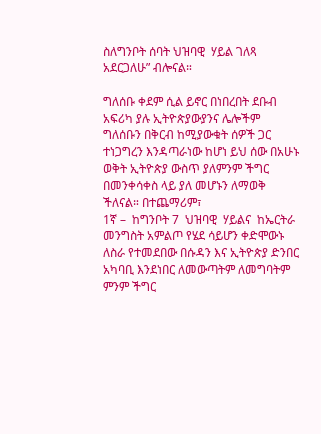ስለግንቦት ሰባት ህዝባዊ  ሃይል ገለጻ አደርጋለሁ” ብሎናል።

ግለሰቡ ቀደም ሲል ይኖር በነበረበት ደቡብ አፍሪካ ያሉ ኢትዮጵያውያንና ሌሎችም ግለሰቡን በቅርብ ከሚያውቁት ሰዎች ጋር ተነጋግረን እንዳጣራነው ከሆነ ይህ ሰው በአሁኑ ወቅት ኢትዮጵያ ውስጥ ያለምንም ችግር በመንቀሳቀስ ላይ ያለ መሆኑን ለማወቅ ችለናል። በተጨማሪም፣
1ኛ –  ከግንቦት 7  ህዝባዊ  ሃይልና  ከኤርትራ መንግስት አምልጦ የሄደ ሳይሆን ቀድሞውኑ ለስራ የተመደበው በሱዳን እና ኢትዮጵያ ድንበር አካባቢ እንደነበር ለመውጣትም ለመግባትም ምንም ችግር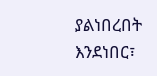ያልነበረበት እንደነበር፣